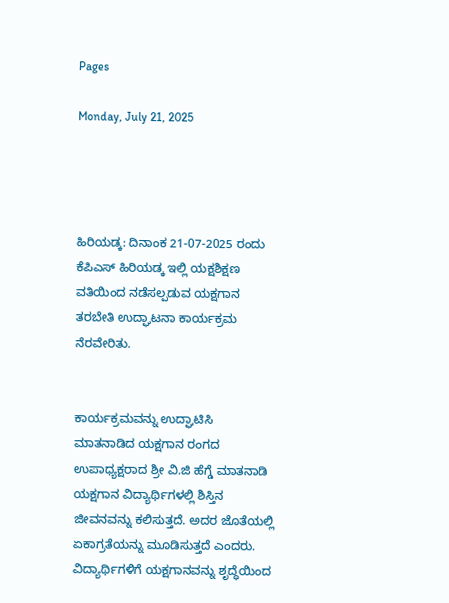Pages

Monday, July 21, 2025




ಹಿರಿಯಡ್ಕ: ದಿನಾಂಕ 21-07-2025 ರಂದು ಕೆಪಿಎಸ್ ಹಿರಿಯಡ್ಕ ಇಲ್ಲಿ ಯಕ್ಷಶಿಕ್ಷಣ ವತಿಯಿಂದ ನಡೆಸಲ್ಪಡುವ ಯಕ್ಷಗಾನ ತರಬೇತಿ ಉದ್ಘಾಟನಾ ಕಾರ್ಯಕ್ರಮ ನೆರವೇರಿತು.


ಕಾರ್ಯಕ್ರಮವನ್ನು ಉದ್ಘಾಟಿಸಿ ಮಾತನಾಡಿದ ಯಕ್ಷಗಾನ ರಂಗದ ಉಪಾಧ್ಯಕ್ಷರಾದ ಶ್ರೀ ವಿ.ಜಿ ಹೆಗ್ಡೆ ಮಾತನಾಡಿ ಯಕ್ಷಗಾನ ವಿದ್ಯಾರ್ಥಿಗಳಲ್ಲಿ ಶಿಸ್ತಿನ ಜೀವನವನ್ನು ಕಲಿಸುತ್ತದೆ. ಅದರ ಜೊತೆಯಲ್ಲಿ ಏಕಾಗ್ರತೆಯನ್ನು ಮೂಡಿಸುತ್ತದೆ ಎಂದರು. ವಿದ್ಯಾರ್ಥಿಗಳಿಗೆ ಯಕ್ಷಗಾನವನ್ನು ಶೃದ್ಧೆಯಿಂದ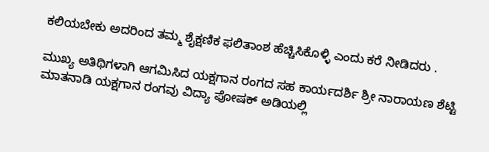ಕಲಿಯಬೇಕು ಅದರಿಂದ ತಮ್ಮ ಶೈಕ್ಷಣಿಕ ಫಲಿತಾಂಶ ಹೆಚ್ಚಿಸಿಕೊಳ್ಳಿ ಎಂದು ಕರೆ ನೀಡಿದರು .

ಮುಖ್ಯ ಅತಿಥಿಗಳಾಗಿ ಆಗಮಿಸಿದ ಯಕ್ಷಗಾನ ರಂಗದ ಸಹ ಕಾರ್ಯದರ್ಶಿ ಶ್ರೀ ನಾರಾಯಣ ಶೆಟ್ಟಿ ಮಾತನಾಡಿ ಯಕ್ಷಗಾನ ರಂಗವು ವಿದ್ಯಾ ಪೋಷಕ್ ಅಡಿಯಲ್ಲಿ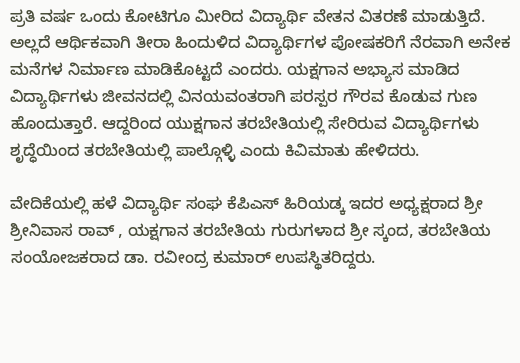ಪ್ರತಿ ವರ್ಷ ಒಂದು ಕೋಟಿಗೂ ಮೀರಿದ ವಿದ್ಯಾರ್ಥಿ ವೇತನ ವಿತರಣೆ ಮಾಡುತ್ತಿದೆ. ಅಲ್ಲದೆ ಆರ್ಥಿಕವಾಗಿ ತೀರಾ ಹಿಂದುಳಿದ ವಿದ್ಯಾರ್ಥಿಗಳ ಪೋಷಕರಿಗೆ ನೆರವಾಗಿ ಅನೇಕ ಮನೆಗಳ ನಿರ್ಮಾಣ ಮಾಡಿಕೊಟ್ಟದೆ ಎಂದರು. ಯಕ್ಷಗಾನ ಅಭ್ಯಾಸ ಮಾಡಿದ ವಿದ್ಯಾರ್ಥಿಗಳು ಜೀವನದಲ್ಲಿ ವಿನಯವಂತರಾಗಿ ಪರಸ್ಪರ ಗೌರವ ಕೊಡುವ ಗುಣ ಹೊಂದುತ್ತಾರೆ. ಆದ್ದರಿಂದ ಯುಕ್ಷಗಾನ ತರಬೇತಿಯಲ್ಲಿ ಸೇರಿರುವ ವಿದ್ಯಾರ್ಥಿಗಳು ಶೃದ್ಧೆಯಿಂದ ತರಬೇತಿಯಲ್ಲಿ ಪಾಲ್ಗೊಳ್ಳಿ ಎಂದು ಕಿವಿಮಾತು ಹೇಳಿದರು.

ವೇದಿಕೆಯಲ್ಲಿ ಹಳೆ ವಿದ್ಯಾರ್ಥಿ ಸಂಘ ಕೆಪಿಎಸ್ ಹಿರಿಯಡ್ಕ ಇದರ ಅಧ್ಯಕ್ಷರಾದ ಶ್ರೀ ಶ್ರೀನಿವಾಸ ರಾವ್ , ಯಕ್ಷಗಾನ ತರಬೇತಿಯ ಗುರುಗಳಾದ ಶ್ರೀ ಸ್ಕಂದ, ತರಬೇತಿಯ ಸಂಯೋಜಕರಾದ ಡಾ. ರವೀಂದ್ರ ಕುಮಾರ್ ಉಪಸ್ಥಿತರಿದ್ದರು.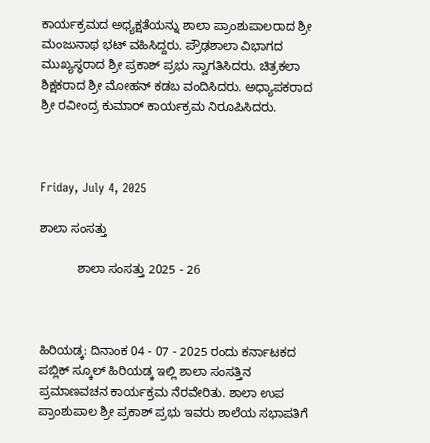ಕಾರ್ಯಕ್ರಮದ ಅಧ್ಯಕ್ಷತೆಯನ್ನು ಶಾಲಾ ಪ್ರಾಂಶುಪಾಲರಾದ ಶ್ರೀ ಮಂಜುನಾಥ ಭಟ್ ವಹಿಸಿದ್ದರು. ಪ್ರೌಢಶಾಲಾ ವಿಭಾಗದ ಮುಖ್ಯಸ್ಥರಾದ ಶ್ರೀ ಪ್ರಕಾಶ್ ಪ್ರಭು ಸ್ವಾಗತಿಸಿದರು. ಚಿತ್ರಕಲಾ ಶಿಕ್ಷಕರಾದ ಶ್ರೀ ಮೋಹನ್ ಕಡಬ ವಂದಿಸಿದರು. ಅಧ್ಯಾಪಕರಾದ ಶ್ರೀ ರವೀಂದ್ರ ಕುಮಾರ್ ಕಾರ್ಯಕ್ರಮ ನಿರೂಪಿಸಿದರು.



Friday, July 4, 2025

ಶಾಲಾ ಸಂಸತ್ತು

           ಶಾಲಾ ಸಂಸತ್ತು 2025 - 26



ಹಿರಿಯಡ್ಕ: ದಿನಾಂಕ 04 - 07 - 2025 ರಂದು ಕರ್ನಾಟಕದ ಪಬ್ಲಿಕ್ ಸ್ಕೂಲ್ ಹಿರಿಯಡ್ಕ ಇಲ್ಲಿ ಶಾಲಾ ಸಂಸತ್ತಿನ ಪ್ರಮಾಣವಚನ ಕಾರ್ಯಕ್ರಮ ನೆರವೇರಿತು. ಶಾಲಾ ಉಪ ಪ್ರಾಂಶುಪಾಲ ಶ್ರೀ ಪ್ರಕಾಶ್ ಪ್ರಭು ಇವರು ಶಾಲೆಯ ಸಭಾಪತಿಗೆ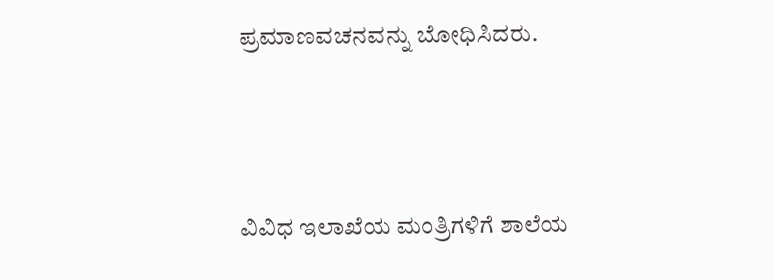ಪ್ರಮಾಣವಚನವನ್ನು ಬೋಧಿಸಿದರು.



ವಿವಿಧ ಇಲಾಖೆಯ ಮಂತ್ರಿಗಳಿಗೆ ಶಾಲೆಯ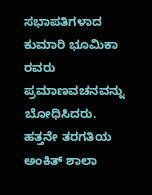ಸಭಾಪತಿಗಳಾದ ಕುಮಾರಿ ಭೂಮಿಕಾ ರವರು ಪ್ರಮಾಣವಚನವನ್ನು ಬೋಧಿಸಿದರು. ಹತ್ತನೇ ತರಗತಿಯ ಅಂಕಿತ್ ಶಾಲಾ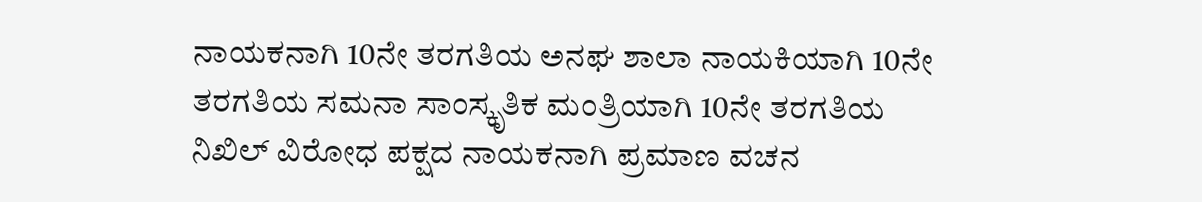ನಾಯಕನಾಗಿ 10ನೇ ತರಗತಿಯ ಅನಘ ಶಾಲಾ ನಾಯಕಿಯಾಗಿ 10ನೇ ತರಗತಿಯ ಸಮನಾ ಸಾಂಸ್ಕೃತಿಕ ಮಂತ್ರಿಯಾಗಿ 10ನೇ ತರಗತಿಯ ನಿಖಿಲ್ ವಿರೋಧ ಪಕ್ಷದ ನಾಯಕನಾಗಿ ಪ್ರಮಾಣ ವಚನ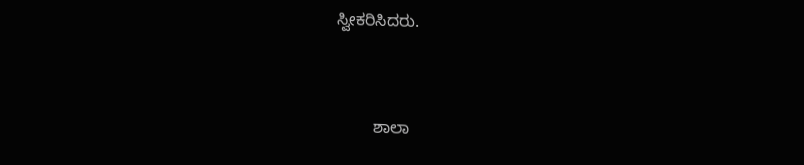ಸ್ವೀಕರಿಸಿದರು.



        ಶಾಲಾ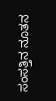ಸಂಸತ್ತಿನ ನೂತನ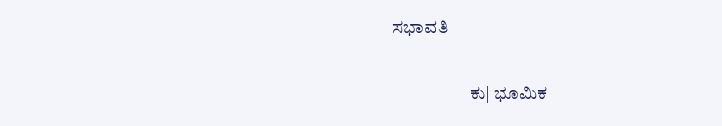ಸಭಾವತಿ

                      ಕು| ಭೂಮಿಕ